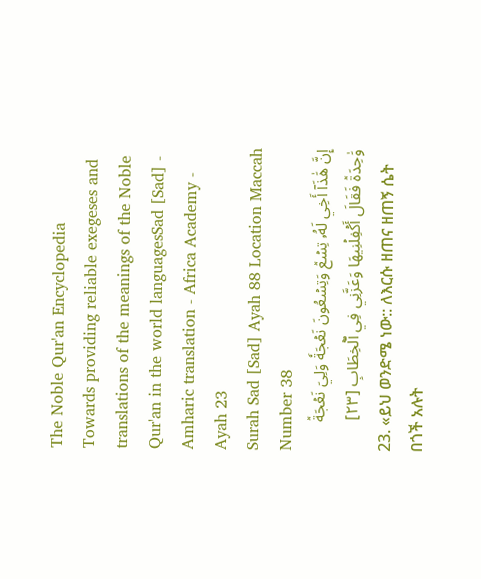The Noble Qur'an Encyclopedia
Towards providing reliable exegeses and translations of the meanings of the Noble Qur'an in the world languagesSad [Sad] - Amharic translation - Africa Academy - Ayah 23
Surah Sad [Sad] Ayah 88 Location Maccah Number 38
إِنَّ هَٰذَآ أَخِي لَهُۥ تِسۡعٞ وَتِسۡعُونَ نَعۡجَةٗ وَلِيَ نَعۡجَةٞ وَٰحِدَةٞ فَقَالَ أَكۡفِلۡنِيهَا وَعَزَّنِي فِي ٱلۡخِطَابِ [٢٣]
23. «ይህ ወንድሜ ነው:: ለእርሱ ዘጠና ዘጠኝ ሴት በጎች አሉት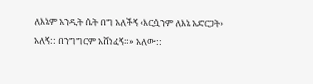ለእኔም አንዲት ሴት በግ አለችኝ ‹እርሷንም ለእኔ አድርጋት› አለኝ:: በንግግርም አሸነፈኝ።» አለው::